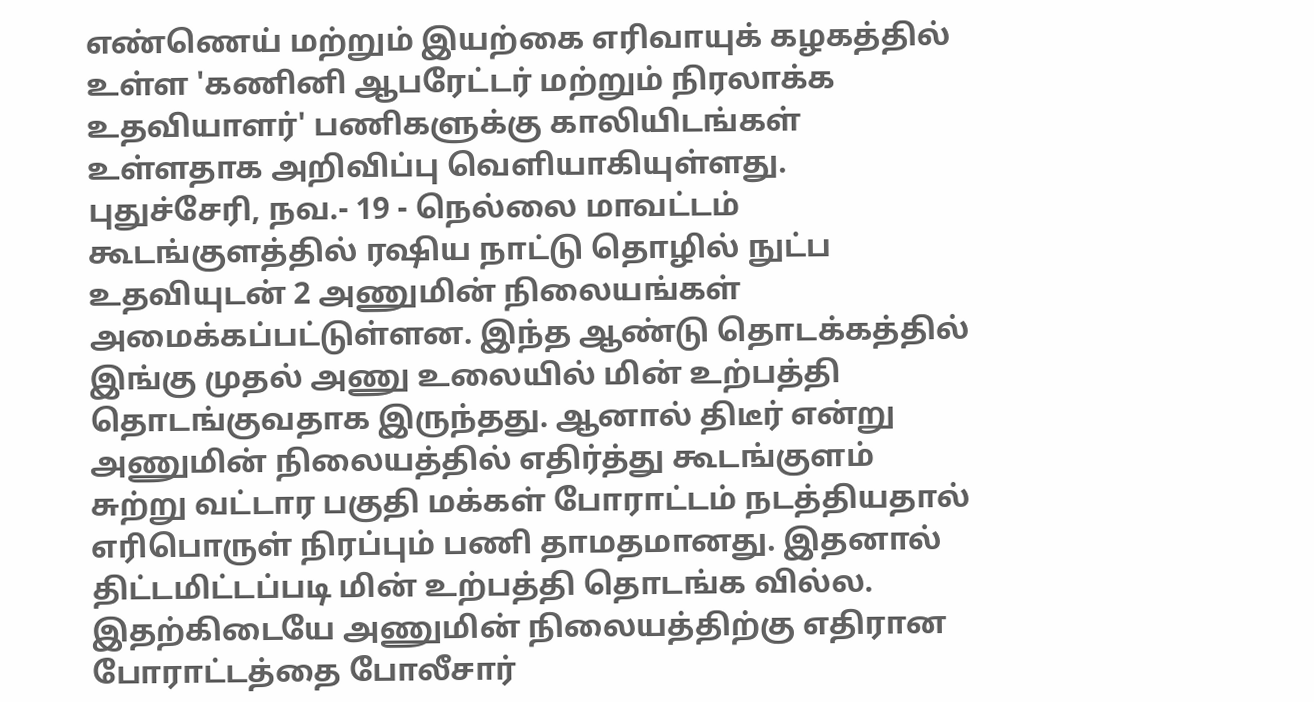எண்ணெய் மற்றும் இயற்கை எரிவாயுக் கழகத்தில் உள்ள 'கணினி ஆபரேட்டர் மற்றும் நிரலாக்க உதவியாளர்' பணிகளுக்கு காலியிடங்கள் உள்ளதாக அறிவிப்பு வெளியாகியுள்ளது.
புதுச்சேரி, நவ.- 19 - நெல்லை மாவட்டம் கூடங்குளத்தில் ரஷிய நாட்டு தொழில் நுட்ப உதவியுடன் 2 அணுமின் நிலையங்கள் அமைக்கப்பட்டுள்ளன. இந்த ஆண்டு தொடக்கத்தில் இங்கு முதல் அணு உலையில் மின் உற்பத்தி தொடங்குவதாக இருந்தது. ஆனால் திடீர் என்று அணுமின் நிலையத்தில் எதிர்த்து கூடங்குளம் சுற்று வட்டார பகுதி மக்கள் போராட்டம் நடத்தியதால் எரிபொருள் நிரப்பும் பணி தாமதமானது. இதனால் திட்டமிட்டப்படி மின் உற்பத்தி தொடங்க வில்ல. இதற்கிடையே அணுமின் நிலையத்திற்கு எதிரான போராட்டத்தை போலீசார்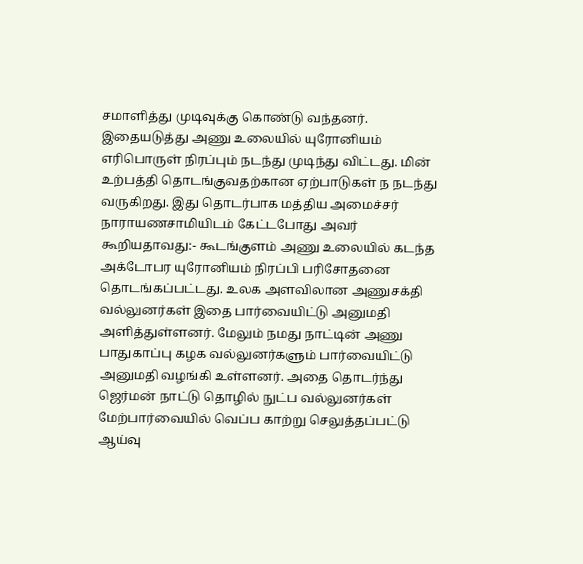சமாளித்து முடிவுக்கு கொண்டு வந்தனர். இதையடுத்து அணு உலையில் யுரோனியம் எரிபொருள் நிரப்பும் நடந்து முடிந்து விட்டது. மின் உற்பத்தி தொடங்குவதற்கான ஏற்பாடுகள் ந நடந்து வருகிறது. இது தொடர்பாக மத்திய அமைச்சர் நாராயணசாமியிடம் கேட்டபோது அவர் கூறியதாவது:- கூடங்குளம் அணு உலையில் கடந்த அக்டோபர யுரோனியம் நிரப்பி பரிசோதனை தொடங்கப்பட்டது. உலக அளவிலான அணுசக்தி வல்லுனர்கள் இதை பார்வையிட்டு அனுமதி அளித்துள்ளனர். மேலும் நமது நாட்டின் அணு பாதுகாப்பு கழக வல்லுனர்களும் பார்வையிட்டு அனுமதி வழங்கி உள்ளனர். அதை தொடர்ந்து ஜெர்மன் நாட்டு தொழில் நுட்ப வல்லுனர்கள் மேற்பார்வையில் வெப்ப காற்று செலுத்தப்பட்டு ஆய்வு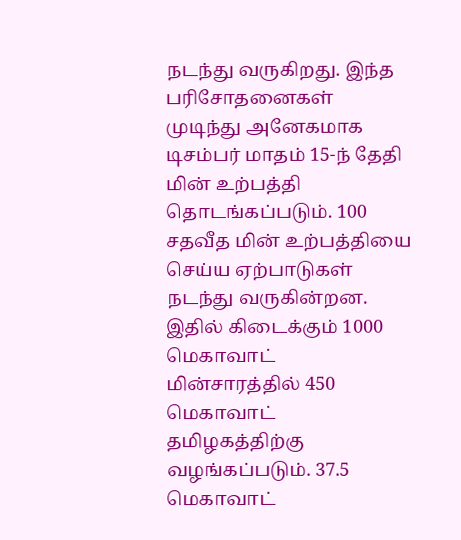நடந்து வருகிறது. இந்த பரிசோதனைகள் முடிந்து அனேகமாக டிசம்பர் மாதம் 15-ந் தேதி மின் உற்பத்தி தொடங்கப்படும். 100 சதவீத மின் உற்பத்தியை செய்ய ஏற்பாடுகள் நடந்து வருகின்றன. இதில் கிடைக்கும் 1000 மெகாவாட் மின்சாரத்தில் 450 மெகாவாட் தமிழகத்திற்கு வழங்கப்படும். 37.5 மெகாவாட்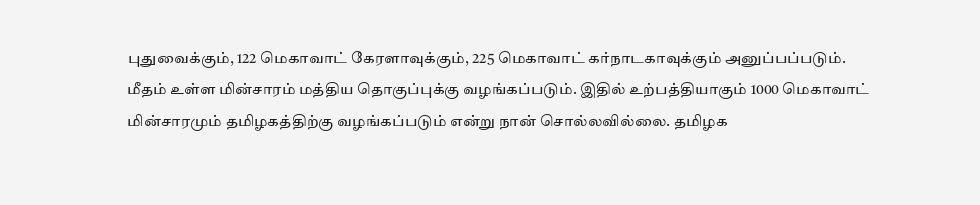புதுவைக்கும், 122 மெகாவாட் கேரளாவுக்கும், 225 மெகாவாட் கர்நாடகாவுக்கும் அனுப்பப்படும். மீதம் உள்ள மின்சாரம் மத்திய தொகுப்புக்கு வழங்கப்படும். இதில் உற்பத்தியாகும் 1000 மெகாவாட் மின்சாரமும் தமிழகத்திற்கு வழங்கப்படும் என்று நான் சொல்லவில்லை. தமிழக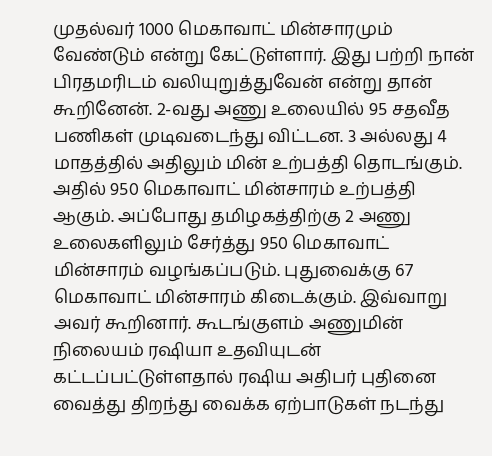முதல்வர் 1000 மெகாவாட் மின்சாரமும் வேண்டும் என்று கேட்டுள்ளார். இது பற்றி நான் பிரதமரிடம் வலியுறுத்துவேன் என்று தான் கூறினேன். 2-வது அணு உலையில் 95 சதவீத பணிகள் முடிவடைந்து விட்டன. 3 அல்லது 4 மாதத்தில் அதிலும் மின் உற்பத்தி தொடங்கும். அதில் 950 மெகாவாட் மின்சாரம் உற்பத்தி ஆகும். அப்போது தமிழகத்திற்கு 2 அணு உலைகளிலும் சேர்த்து 950 மெகாவாட் மின்சாரம் வழங்கப்படும். புதுவைக்கு 67 மெகாவாட் மின்சாரம் கிடைக்கும். இவ்வாறு அவர் கூறினார். கூடங்குளம் அணுமின் நிலையம் ரஷியா உதவியுடன் கட்டப்பட்டுள்ளதால் ரஷிய அதிபர் புதினை வைத்து திறந்து வைக்க ஏற்பாடுகள் நடந்து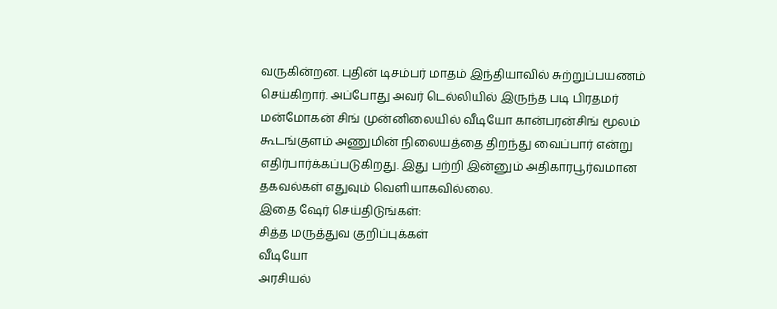வருகின்றன. புதின் டிசம்பர் மாதம் இந்தியாவில் சுற்றுப்பயணம் செய்கிறார். அப்போது அவர் டெல்லியில் இருந்த படி பிரதமர் மன்மோகன் சிங் முன்னிலையில் வீடியோ கான்பரன்சிங் மூலம் கூடங்குளம் அணுமின் நிலையத்தை திறந்து வைப்பார் என்று எதிர்பார்க்கப்படுகிறது. இது பற்றி இன்னும் அதிகாரபூர்வமான தகவல்கள் எதுவும் வெளியாகவில்லை.
இதை ஷேர் செய்திடுங்கள்:
சித்த மருத்துவ குறிப்புக்கள்
வீடியோ
அரசியல்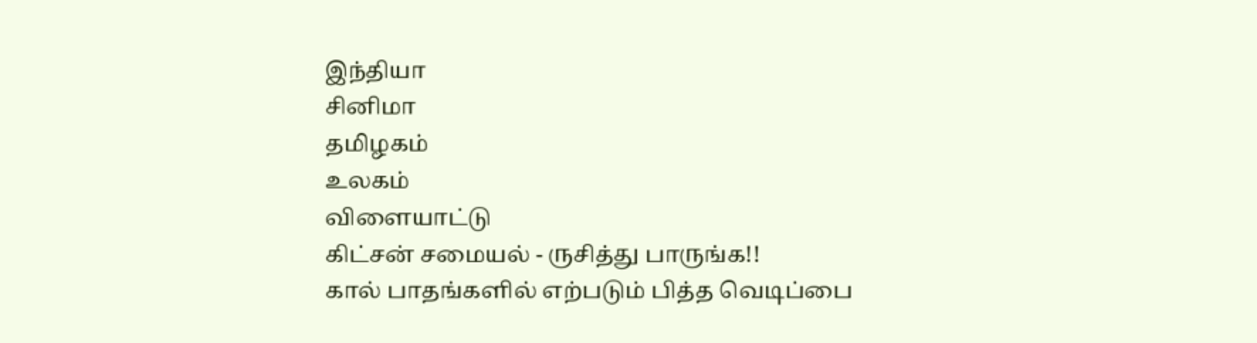இந்தியா
சினிமா
தமிழகம்
உலகம்
விளையாட்டு
கிட்சன் சமையல் - ருசித்து பாருங்க!!
கால் பாதங்களில் எற்படும் பித்த வெடிப்பை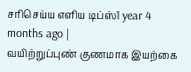சரிசெய்ய எளிய டிப்ஸ்1 year 4 months ago |
வயிற்றுப்புண் குணமாக இயற்கை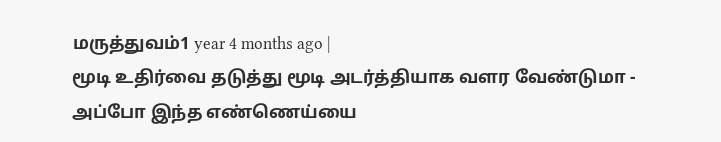மருத்துவம்1 year 4 months ago |
மூடி உதிர்வை தடுத்து மூடி அடர்த்தியாக வளர வேண்டுமா - அப்போ இந்த எண்ணெய்யை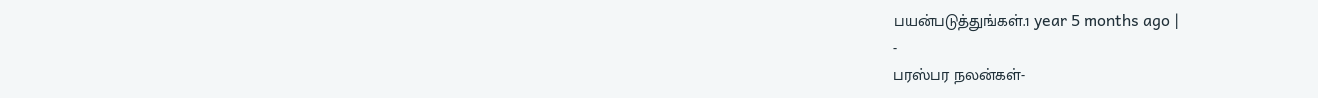பயன்படுத்துங்கள்.1 year 5 months ago |
-
பரஸ்பர நலன்கள்-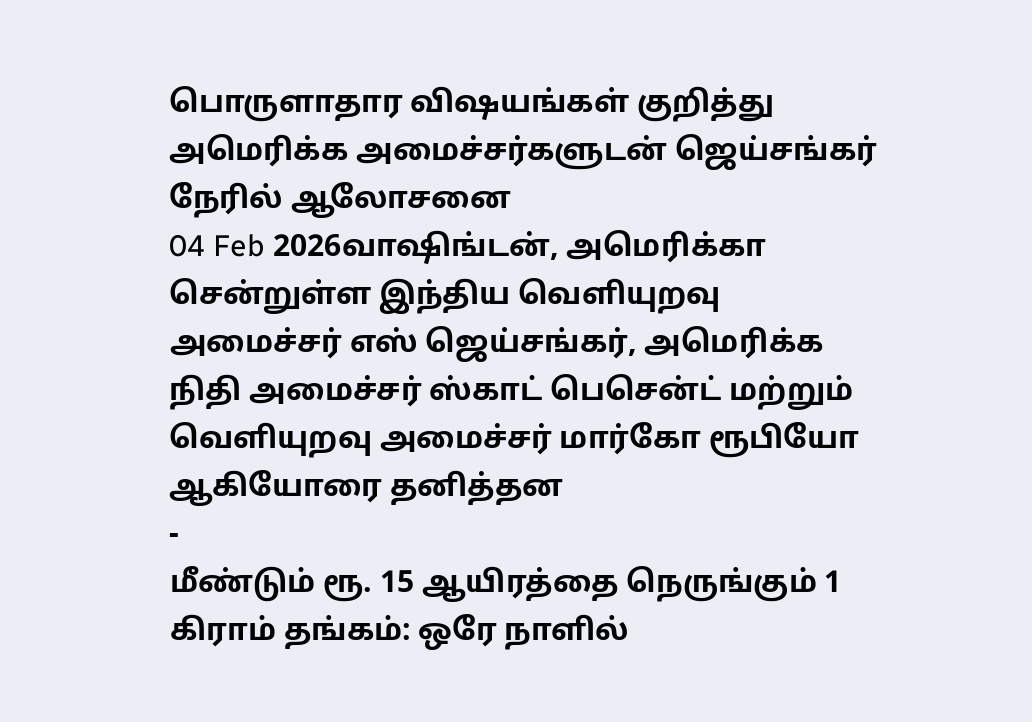பொருளாதார விஷயங்கள் குறித்து அமெரிக்க அமைச்சர்களுடன் ஜெய்சங்கர் நேரில் ஆலோசனை
04 Feb 2026வாஷிங்டன், அமெரிக்கா சென்றுள்ள இந்திய வெளியுறவு அமைச்சர் எஸ் ஜெய்சங்கர், அமெரிக்க நிதி அமைச்சர் ஸ்காட் பெசென்ட் மற்றும் வெளியுறவு அமைச்சர் மார்கோ ரூபியோ ஆகியோரை தனித்தன
-
மீண்டும் ரூ. 15 ஆயிரத்தை நெருங்கும் 1 கிராம் தங்கம்: ஒரே நாளில்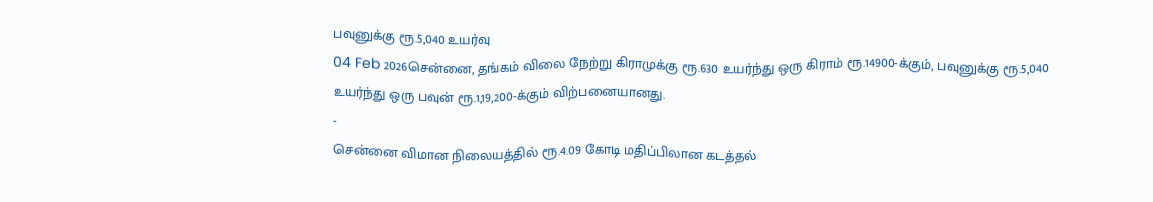பவுனுக்கு ரூ.5,040 உயர்வு
04 Feb 2026சென்னை, தங்கம் விலை நேற்று கிராமுக்கு ரூ.630 உயர்ந்து ஒரு கிராம் ரூ.14900-க்கும், பவுனுக்கு ரூ.5,040 உயர்ந்து ஒரு பவுன் ரூ.1,19,200-க்கும் விற்பனையானது.
-
சென்னை விமான நிலையத்தில் ரூ.4.09 கோடி மதிப்பிலான கடத்தல்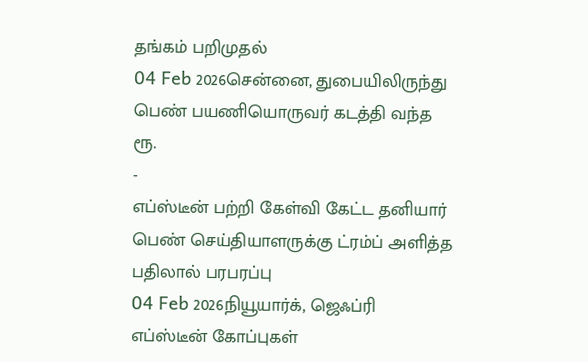தங்கம் பறிமுதல்
04 Feb 2026சென்னை, துபையிலிருந்து பெண் பயணியொருவர் கடத்தி வந்த ரூ.
-
எப்ஸ்டீன் பற்றி கேள்வி கேட்ட தனியார் பெண் செய்தியாளருக்கு ட்ரம்ப் அளித்த பதிலால் பரபரப்பு
04 Feb 2026நியூயார்க், ஜெஃப்ரி எப்ஸ்டீன் கோப்புகள்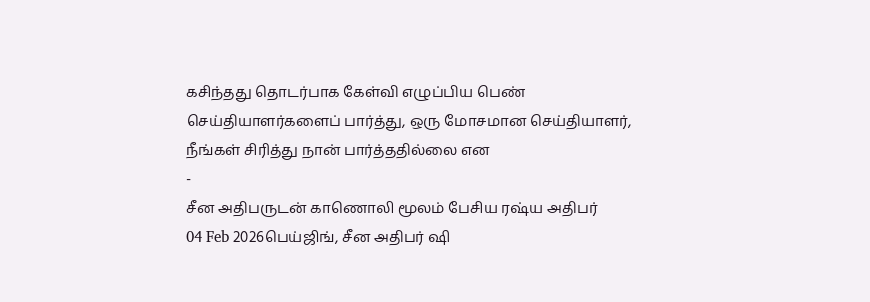கசிந்தது தொடர்பாக கேள்வி எழுப்பிய பெண் செய்தியாளர்களைப் பார்த்து, ஒரு மோசமான செய்தியாளர், நீங்கள் சிரித்து நான் பார்த்ததில்லை என
-
சீன அதிபருடன் காணொலி மூலம் பேசிய ரஷ்ய அதிபர்
04 Feb 2026பெய்ஜிங், சீன அதிபர் ஷி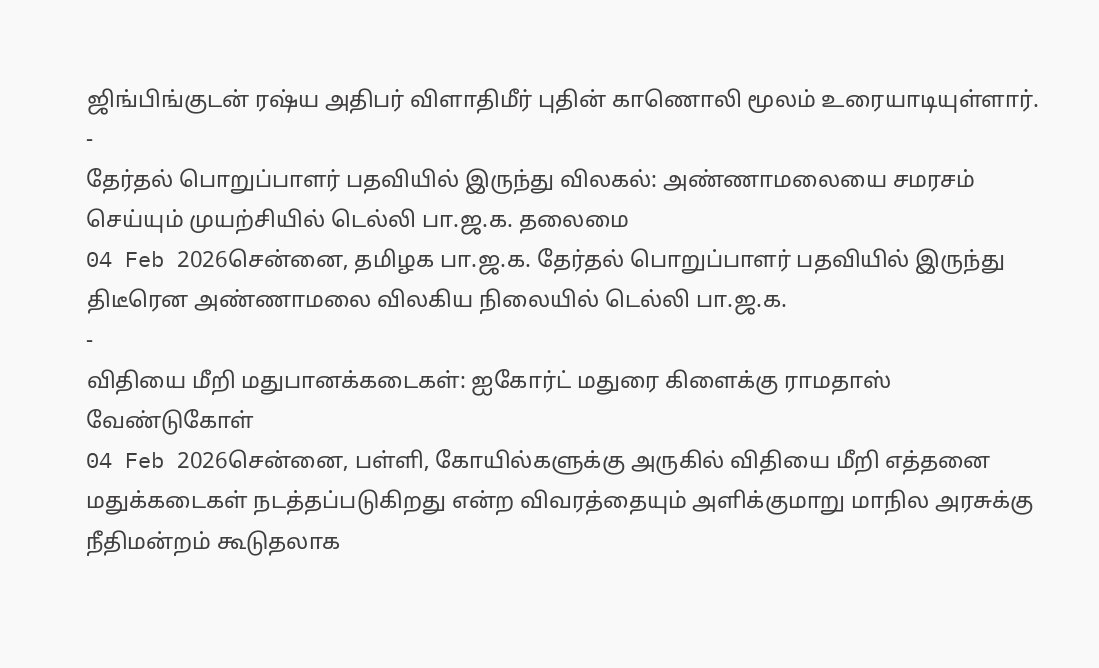ஜிங்பிங்குடன் ரஷ்ய அதிபர் விளாதிமீர் புதின் காணொலி மூலம் உரையாடியுள்ளார்.
-
தேர்தல் பொறுப்பாளர் பதவியில் இருந்து விலகல்: அண்ணாமலையை சமரசம் செய்யும் முயற்சியில் டெல்லி பா.ஜ.க. தலைமை
04 Feb 2026சென்னை, தமிழக பா.ஜ.க. தேர்தல் பொறுப்பாளர் பதவியில் இருந்து திடீரென அண்ணாமலை விலகிய நிலையில் டெல்லி பா.ஜ.க.
-
விதியை மீறி மதுபானக்கடைகள்: ஐகோர்ட் மதுரை கிளைக்கு ராமதாஸ் வேண்டுகோள்
04 Feb 2026சென்னை, பள்ளி, கோயில்களுக்கு அருகில் விதியை மீறி எத்தனை மதுக்கடைகள் நடத்தப்படுகிறது என்ற விவரத்தையும் அளிக்குமாறு மாநில அரசுக்கு நீதிமன்றம் கூடுதலாக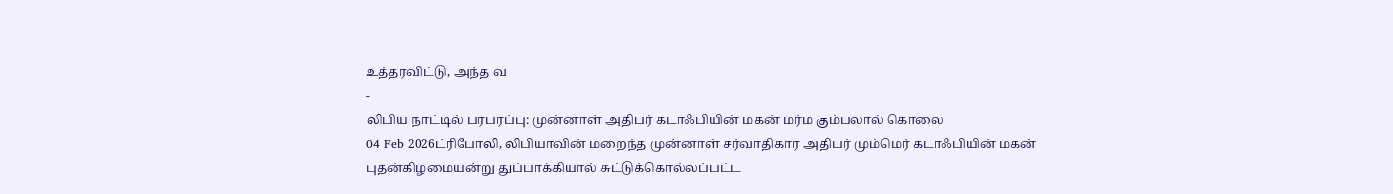உத்தரவிட்டு, அந்த வ
-
லிபிய நாட்டில் பரபரப்பு: முன்னாள் அதிபர் கடாஃபியின் மகன் மர்ம கும்பலால் கொலை
04 Feb 2026ட்ரிபோலி, லிபியாவின் மறைந்த முன்னாள் சர்வாதிகார அதிபர் மும்மெர் கடாஃபியின் மகன் புதன்கிழமையன்று துப்பாக்கியால் சுட்டுக்கொல்லப்பட்ட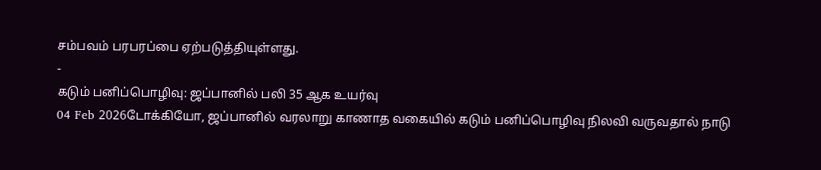சம்பவம் பரபரப்பை ஏற்படுத்தியுள்ளது.
-
கடும் பனிப்பொழிவு: ஜப்பானில் பலி 35 ஆக உயர்வு
04 Feb 2026டோக்கியோ, ஜப்பானில் வரலாறு காணாத வகையில் கடும் பனிப்பொழிவு நிலவி வருவதால் நாடு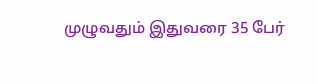முழுவதும் இதுவரை 35 பேர்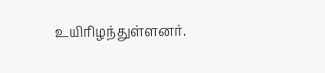உயிரிழந்துள்ளனர்.